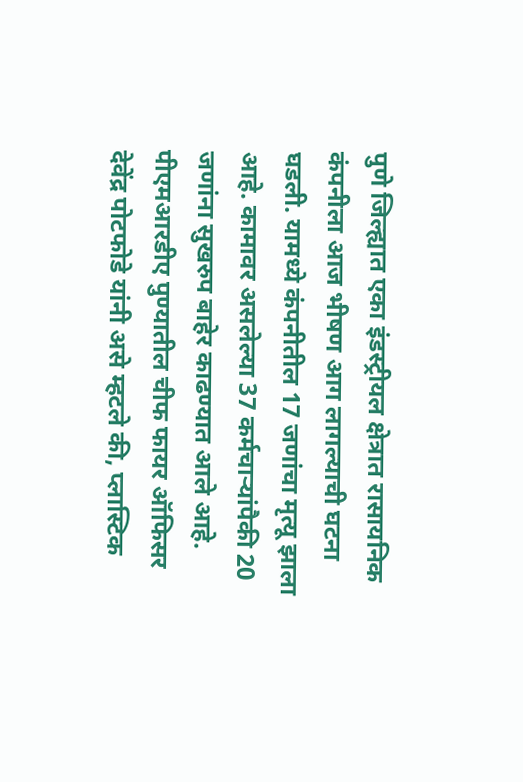पुणे जिल्ह्यात एका इंडस्ट्रीयल क्षेत्रात रासायनिक कंपनीला आज भीषण आग लागल्याची घटना घडली. यामध्ये कंपनीतील 17 जणांचा मृत्यू झाला आहे. कामावर असलेल्या 37 कर्मचाऱ्यांपैकी 20 जणांना सुखरुप बाहेर काढण्यात आले आहे.
पीएमआरडीए पुण्यातील चीफ फायर ऑफिसर देवेंद्र पोटफोडे यांनी असे म्हटले की, प्लास्टिक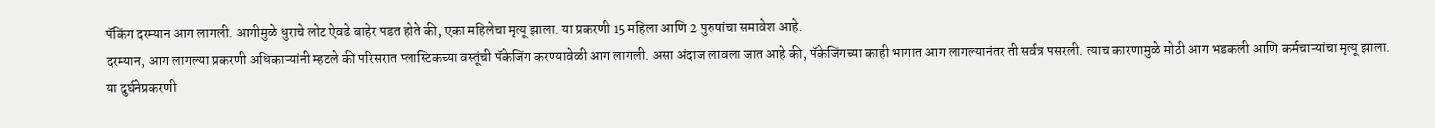पॅकिंग दरम्यान आग लागली. आगीमुळे धुराचे लोट ऐवढे बाहेर पडत होते की, एका महिलेचा मृत्यू झाला. या प्रकरणी 15 महिला आणि 2 पुरुषांचा समावेश आहे.
दरम्यान, आग लागल्या प्रकरणी अधिकाऱ्यांनी म्हटले की परिसरात प्लास्टिकच्या वस्तूंची पॅकेजिंग करण्यावेळी आग लागली. असा अंदाज लावला जात आहे की, पॅकेजिंगच्या काही भागात आग लागल्यानंतर ती सर्वत्र पसरली. त्याच कारणामुळे मोठी आग भडकली आणि कर्मचाऱ्यांचा मृत्यू झाला.
या दुर्घनेप्रकरणी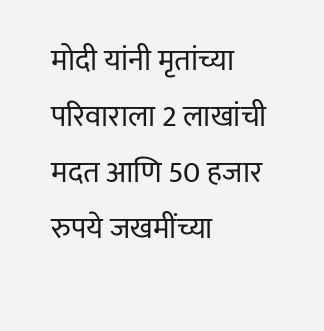मोदी यांनी मृतांच्या परिवाराला 2 लाखांची मदत आणि 50 हजार रुपये जखमींच्या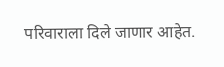परिवाराला दिले जाणार आहेत.